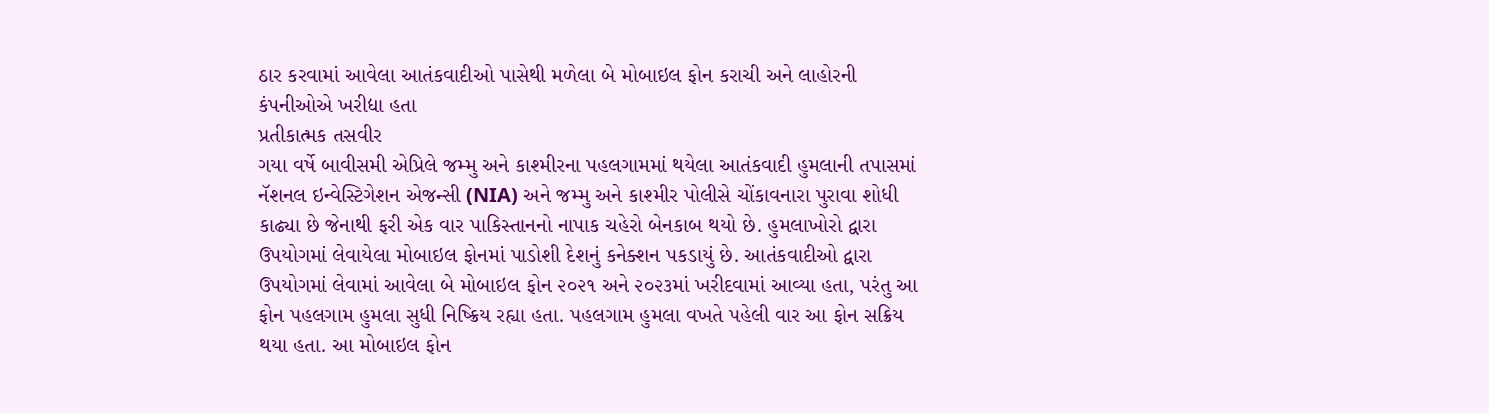ઠાર કરવામાં આવેલા આતંકવાદીઓ પાસેથી મળેલા બે મોબાઇલ ફોન કરાચી અને લાહોરની કંપનીઓએ ખરીદ્યા હતા
પ્રતીકાત્મક તસવીર
ગયા વર્ષે બાવીસમી એપ્રિલે જમ્મુ અને કાશ્મીરના પહલગામમાં થયેલા આતંકવાદી હુમલાની તપાસમાં નૅશનલ ઇન્વેસ્ટિગેશન એજન્સી (NIA) અને જમ્મુ અને કાશ્મીર પોલીસે ચોંકાવનારા પુરાવા શોધી કાઢ્યા છે જેનાથી ફરી એક વાર પાકિસ્તાનનો નાપાક ચહેરો બેનકાબ થયો છે. હુમલાખોરો દ્વારા ઉપયોગમાં લેવાયેલા મોબાઇલ ફોનમાં પાડોશી દેશનું કનેક્શન પકડાયું છે. આતંકવાદીઓ દ્વારા ઉપયોગમાં લેવામાં આવેલા બે મોબાઇલ ફોન ૨૦૨૧ અને ૨૦૨૩માં ખરીદવામાં આવ્યા હતા, પરંતુ આ ફોન પહલગામ હુમલા સુધી નિષ્ક્રિય રહ્યા હતા. પહલગામ હુમલા વખતે પહેલી વાર આ ફોન સક્રિય થયા હતા. આ મોબાઇલ ફોન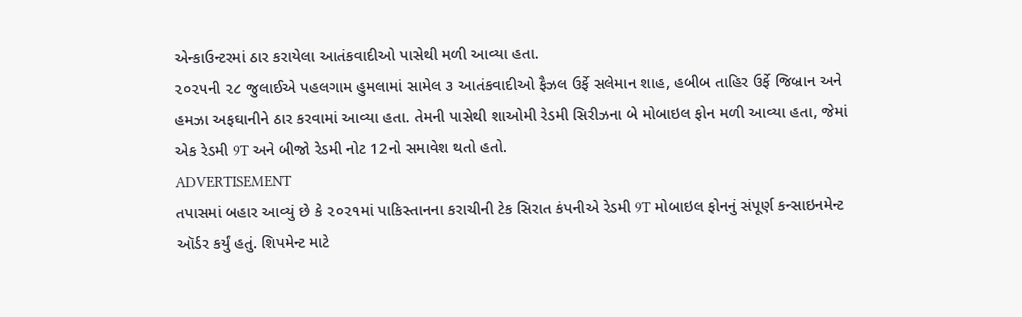એન્કાઉન્ટરમાં ઠાર કરાયેલા આતંકવાદીઓ પાસેથી મળી આવ્યા હતા.
૨૦૨૫ની ૨૮ જુલાઈએ પહલગામ હુમલામાં સામેલ ૩ આતંકવાદીઓ ફૈઝલ ઉર્ફે સલેમાન શાહ, હબીબ તાહિર ઉર્ફે જિબ્રાન અને હમઝા અફઘાનીને ઠાર કરવામાં આવ્યા હતા. તેમની પાસેથી શાઓમી રેડમી સિરીઝના બે મોબાઇલ ફોન મળી આવ્યા હતા, જેમાં એક રેડમી 9T અને બીજો રેડમી નોટ 12નો સમાવેશ થતો હતો.
ADVERTISEMENT
તપાસમાં બહાર આવ્યું છે કે ૨૦૨૧માં પાકિસ્તાનના કરાચીની ટેક સિરાત કંપનીએ રેડમી 9T મોબાઇલ ફોનનું સંપૂર્ણ કન્સાઇનમેન્ટ ઑર્ડર કર્યું હતું. શિપમેન્ટ માટે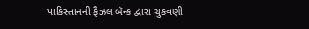પાકિસ્તાનની ફૈઝલ બૅન્ક દ્વારા ચુકવણી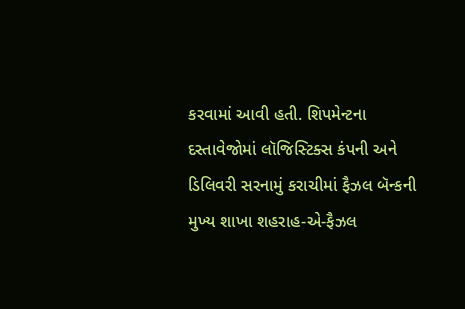કરવામાં આવી હતી. શિપમેન્ટના દસ્તાવેજોમાં લૉજિસ્ટિક્સ કંપની અને ડિલિવરી સરનામું કરાચીમાં ફૈઝલ બૅન્કની મુખ્ય શાખા શહરાહ-એ-ફૈઝલ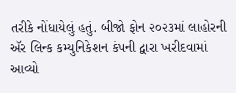તરીકે નોંધાયેલું હતું. બીજો ફોન ૨૦૨૩માં લાહોરની ઍર લિન્ક કમ્યુનિકેશન કંપની દ્વારા ખરીદવામાં આવ્યો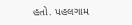હતો. પહલગામ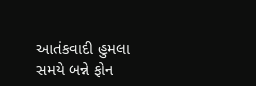આતંકવાદી હુમલા સમયે બન્ને ફોન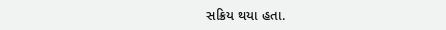સક્રિય થયા હતા.